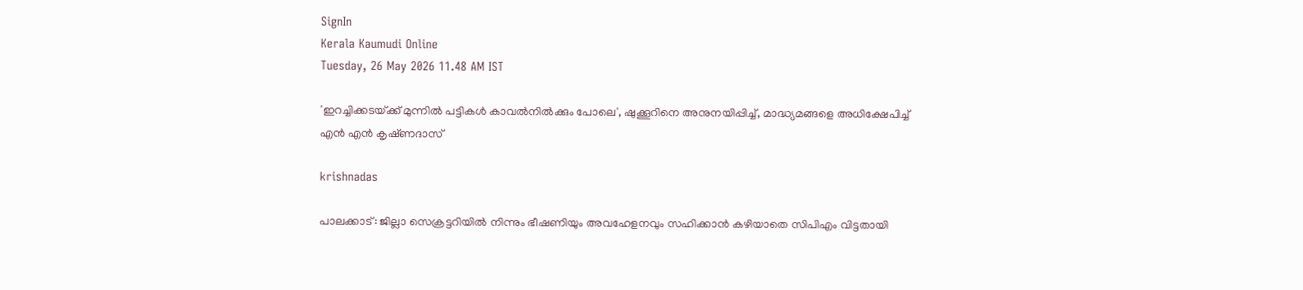SignIn
Kerala Kaumudi Online
Tuesday, 26 May 2026 11.48 AM IST

'ഇറച്ചിക്കടയ്‌ക്ക് മുന്നിൽ പട്ടികൾ കാവൽനിൽക്കും പോലെ', ഷുക്കൂറിനെ അനുനയിപ്പിച്ച്, മാദ്ധ്യമങ്ങളെ അധിക്ഷേപിച്ച് എൻ എൻ കൃഷ്‌ണദാസ്

krishnadas

പാലക്കാട്: ജില്ലാ സെക്രട്ടറിയിൽ നിന്നും ഭീഷണിയും അവഹേളനവും സഹിക്കാൻ കഴിയാതെ സിപിഎം വിട്ടതായി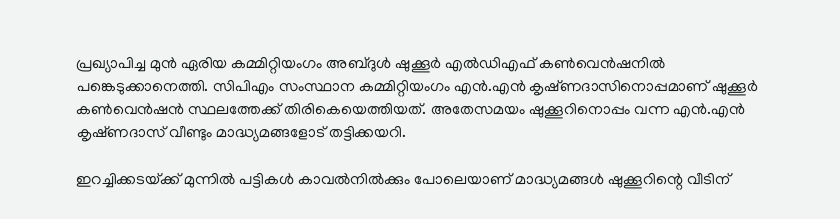പ്രഖ്യാപിച്ച മുൻ ഏരിയ കമ്മിറ്റിയംഗം അബ്‌ദുൾ ഷുക്കൂർ എൽഡിഎഫ് കൺവെൻഷനിൽ പങ്കെടുക്കാനെത്തി. സിപിഎം സംസ്ഥാന കമ്മിറ്റിയംഗം എൻ.എൻ കൃഷ്‌ണദാസിനൊപ്പമാണ് ഷുക്കൂർ കൺവെൻഷൻ സ്ഥലത്തേക്ക് തിരികെയെത്തിയത്. അതേസമയം ഷുക്കൂറിനൊപ്പം വന്ന എൻ.എൻ കൃഷ്‌ണദാസ് വീണ്ടും മാദ്ധ്യമങ്ങളോട് തട്ടിക്കയറി.

ഇറച്ചിക്കടയ്‌ക്ക് മുന്നിൽ പട്ടികൾ കാവൽനിൽക്കും പോലെയാണ് മാദ്ധ്യമങ്ങൾ ഷുക്കൂറിന്റെ വീടിന്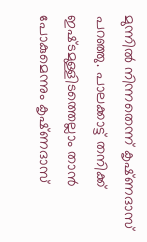മുന്നിൽ നിന്നതെന്ന് കൃഷ്‌ണദാസ് പറഞ്ഞു. പാലക്കാട്ട് തനിക്ക് ഇഷ്‌ടമുള്ളിടത്തെല്ലാം താൻ പോകുമെന്നും കൃഷ്‌ണദാസ്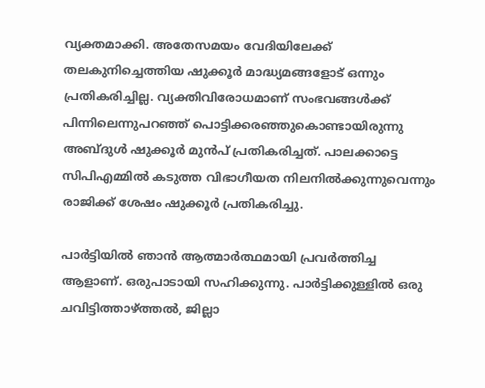വ്യക്തമാക്കി. അതേസമയം വേദിയിലേക്ക് തലകുനിച്ചെത്തിയ ഷുക്കൂർ മാദ്ധ്യമങ്ങളോട് ഒന്നും പ്രതികരിച്ചില്ല. വ്യക്തിവിരോധമാണ് സംഭവങ്ങൾക്ക് പിന്നിലെന്നുപറഞ്ഞ് പൊട്ടിക്കരഞ്ഞുകൊണ്ടായിരുന്നു അബ്‌ദുൾ ഷുക്കൂർ മുൻപ് പ്രതികരിച്ചത്. പാലക്കാട്ടെ സിപിഎമ്മിൽ കടുത്ത വിഭാഗീയത നിലനിൽക്കുന്നുവെന്നും രാജിക്ക് ശേഷം ഷുക്കൂർ പ്രതികരിച്ചു.

പാർട്ടിയിൽ ഞാൻ ആത്മാർത്ഥമായി പ്രവർത്തിച്ച ആളാണ്. ഒരുപാടായി സഹിക്കുന്നു. പാർട്ടിക്കുള്ളിൽ ഒരു ചവിട്ടിത്താഴ്ത്തൽ, ജില്ലാ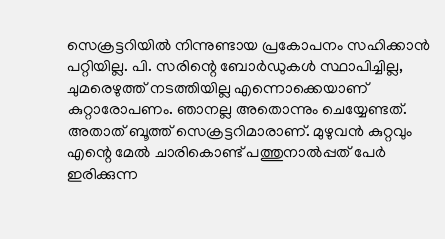സെക്രട്ടറിയിൽ നിന്നുണ്ടായ പ്രകോപനം സഹിക്കാൻ പറ്റിയില്ല. പി. സരിന്റെ ബോർഡുകൾ സ്ഥാപിച്ചില്ല, ചുമരെഴുത്ത് നടത്തിയില്ല എന്നൊക്കെയാണ് കുറ്റാരോപണം. ഞാനല്ല അതൊന്നും ചെയ്യേണ്ടത്. അതാത് ബൂത്ത് സെക്രട്ടറിമാരാണ്. മുഴുവൻ കുറ്റവും എന്റെ മേൽ ചാരികൊണ്ട് പത്തുനാൽപ്പത് പേർ ഇരിക്കുന്ന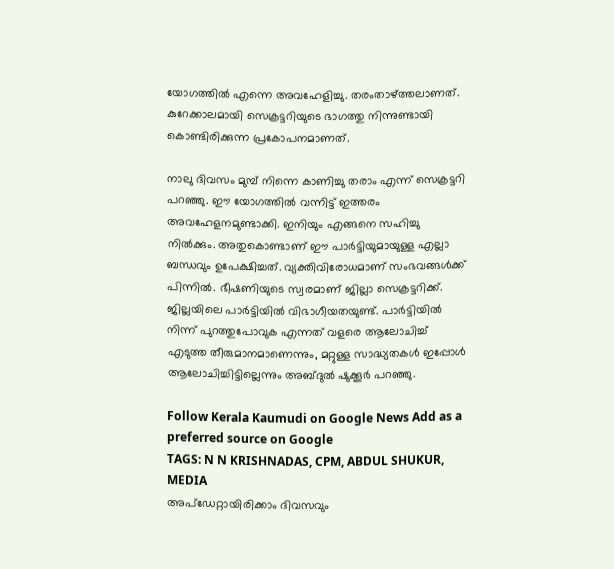യോഗത്തിൽ എന്നെ അവഹേളിച്ചു. തരംതാഴ്ത്തലാണത്. കുറേക്കാലമായി സെക്രട്ടറിയുടെ ഭാഗത്തു നിന്നുണ്ടായി കൊണ്ടിരിക്കുന്ന പ്രകോപനമാണത്.

നാലു ദിവസം മുമ്പ് നിന്നെ കാണിച്ചു തരാം എന്ന് സെക്രട്ടറി പറഞ്ഞു. ഈ യോഗത്തിൽ വന്നിട്ട് ഇത്തരം അവഹേളനമുണ്ടാക്കി. ഇനിയും എങ്ങനെ സഹിച്ചു നിൽക്കും. അതുകൊണ്ടാണ് ഈ പാർട്ടിയുമായുള്ള എല്ലാ ബന്ധവും ഉപേക്ഷിച്ചത്. വ്യക്തിവിരോധമാണ് സംഭവങ്ങൾക്ക് പിന്നിൽ. ഭീഷണിയുടെ സ്വരമാണ് ജില്ലാ സെക്രട്ടറിക്ക്. ജില്ലയിലെ പാർട്ടിയിൽ വിഭാഗീയതയുണ്ട്. പാർട്ടിയിൽ നിന്ന് പുറത്തുപോവുക എന്നത് വളരെ ആലോചിച്ച് എടുത്ത തീരുമാനമാണെന്നും, മറ്റുള്ള സാദ്ധ്യതകൾ ഇപ്പോൾ ആലോചിച്ചിട്ടില്ലെന്നും അബ്ദുൽ ഷുക്കൂർ പറഞ്ഞു.

Follow Kerala Kaumudi on Google News Add as a preferred source on Google
TAGS: N N KRISHNADAS, CPM, ABDUL SHUKUR, MEDIA
അപ്ഡേറ്റായിരിക്കാം ദിവസവും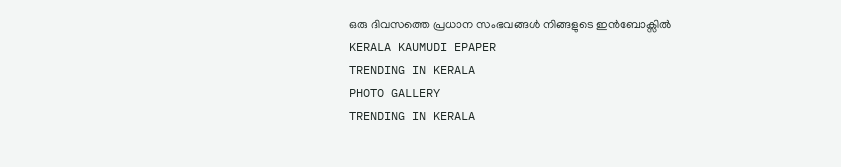ഒരു ദിവസത്തെ പ്രധാന സംഭവങ്ങൾ നിങ്ങളുടെ ഇൻബോക്സിൽ
KERALA KAUMUDI EPAPER
TRENDING IN KERALA
PHOTO GALLERY
TRENDING IN KERALA